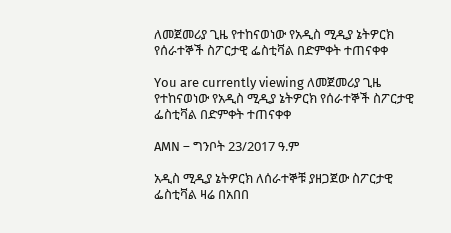ለመጀመሪያ ጊዜ የተከናወነው የአዲስ ሚዲያ ኔትዎርክ የሰራተኞች ስፖርታዊ ፌስቲቫል በድምቀት ተጠናቀቀ

You are currently viewing ለመጀመሪያ ጊዜ የተከናወነው የአዲስ ሚዲያ ኔትዎርክ የሰራተኞች ስፖርታዊ ፌስቲቫል በድምቀት ተጠናቀቀ

AMN – ግንቦት 23/2017 ዓ.ም

አዲስ ሚዲያ ኔትዎርክ ለሰራተኞቹ ያዘጋጀው ስፖርታዊ ፌስቲቫል ዛሬ በአበበ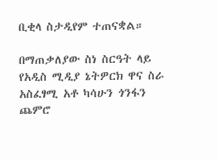ቢቂላ ስታዲየም ተጠናቋል።

በማጠቃለያው ስነ ስርዓት ላይ የአዲስ ሚዲያ ኔትዎርክ ዋና ስራ አስፈፃሚ አቶ ካሳሁን ጎንፋን ጨምሮ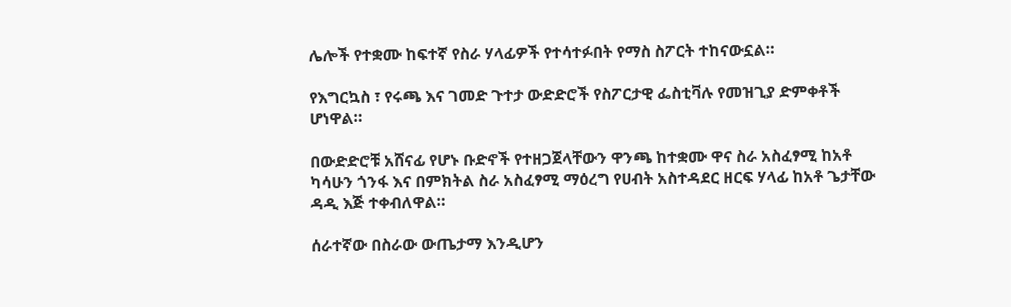ሌሎች የተቋሙ ከፍተኛ የስራ ሃላፊዎች የተሳተፉበት የማስ ስፖርት ተከናውኗል።

የእግርኳስ ፣ የሩጫ እና ገመድ ጉተታ ውድድሮች የስፖርታዊ ፌስቲቫሉ የመዝጊያ ድምቀቶች ሆነዋል።

በውድድሮቹ አሸናፊ የሆኑ ቡድኖች የተዘጋጀላቸውን ዋንጫ ከተቋሙ ዋና ስራ አስፈፃሚ ከአቶ ካሳሁን ጎንፋ እና በምክትል ስራ አስፈፃሚ ማዕረግ የሀብት አስተዳደር ዘርፍ ሃላፊ ከአቶ ጌታቸው ዳዲ እጅ ተቀብለዋል።

ሰራተኛው በስራው ውጤታማ እንዲሆን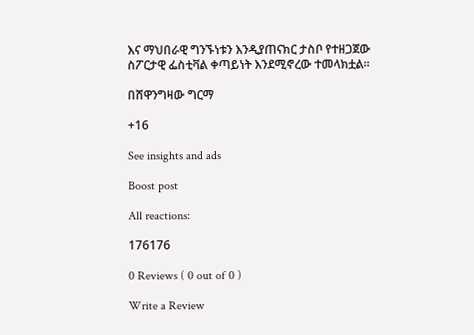እና ማህበራዊ ግንኙነቱን እንዲያጠናክር ታስቦ የተዘጋጀው ስፖርታዊ ፌስቲቫል ቀጣይነት እንደሚኖረው ተመላክቷል።

በሸዋንግዛው ግርማ

+16

See insights and ads

Boost post

All reactions:

176176

0 Reviews ( 0 out of 0 )

Write a Review